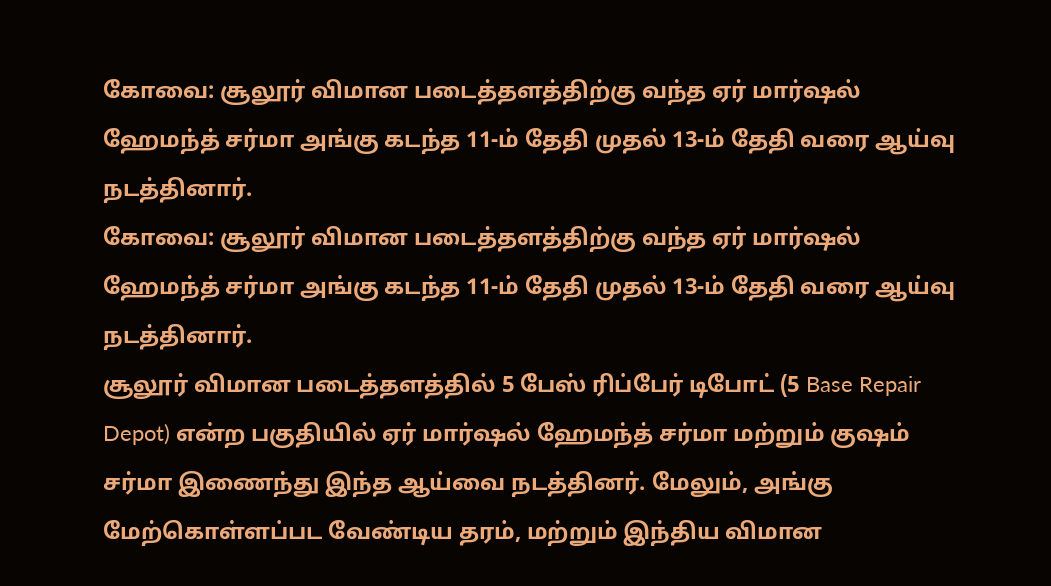கோவை: சூலூர் விமான படைத்தளத்திற்கு வந்த ஏர் மார்ஷல் ஹேமந்த் சர்மா அங்கு கடந்த 11-ம் தேதி முதல் 13-ம் தேதி வரை ஆய்வு நடத்தினார்.
கோவை: சூலூர் விமான படைத்தளத்திற்கு வந்த ஏர் மார்ஷல் ஹேமந்த் சர்மா அங்கு கடந்த 11-ம் தேதி முதல் 13-ம் தேதி வரை ஆய்வு நடத்தினார்.
சூலூர் விமான படைத்தளத்தில் 5 பேஸ் ரிப்பேர் டிபோட் (5 Base Repair Depot) என்ற பகுதியில் ஏர் மார்ஷல் ஹேமந்த் சர்மா மற்றும் குஷம் சர்மா இணைந்து இந்த ஆய்வை நடத்தினர். மேலும், அங்கு மேற்கொள்ளப்பட வேண்டிய தரம், மற்றும் இந்திய விமான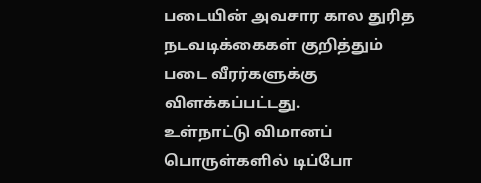படையின் அவசார கால துரித நடவடிக்கைகள் குறித்தும் படை வீரர்களுக்கு விளக்கப்பட்டது.
உள்நாட்டு விமானப் பொருள்களில் டிப்போ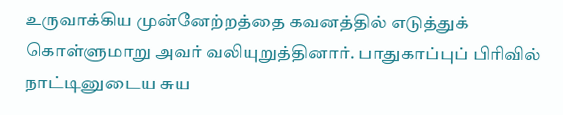உருவாக்கிய முன்னேற்றத்தை கவனத்தில் எடுத்துக் கொள்ளுமாறு அவர் வலியுறுத்தினார். பாதுகாப்புப் பிரிவில் நாட்டினுடைய சுய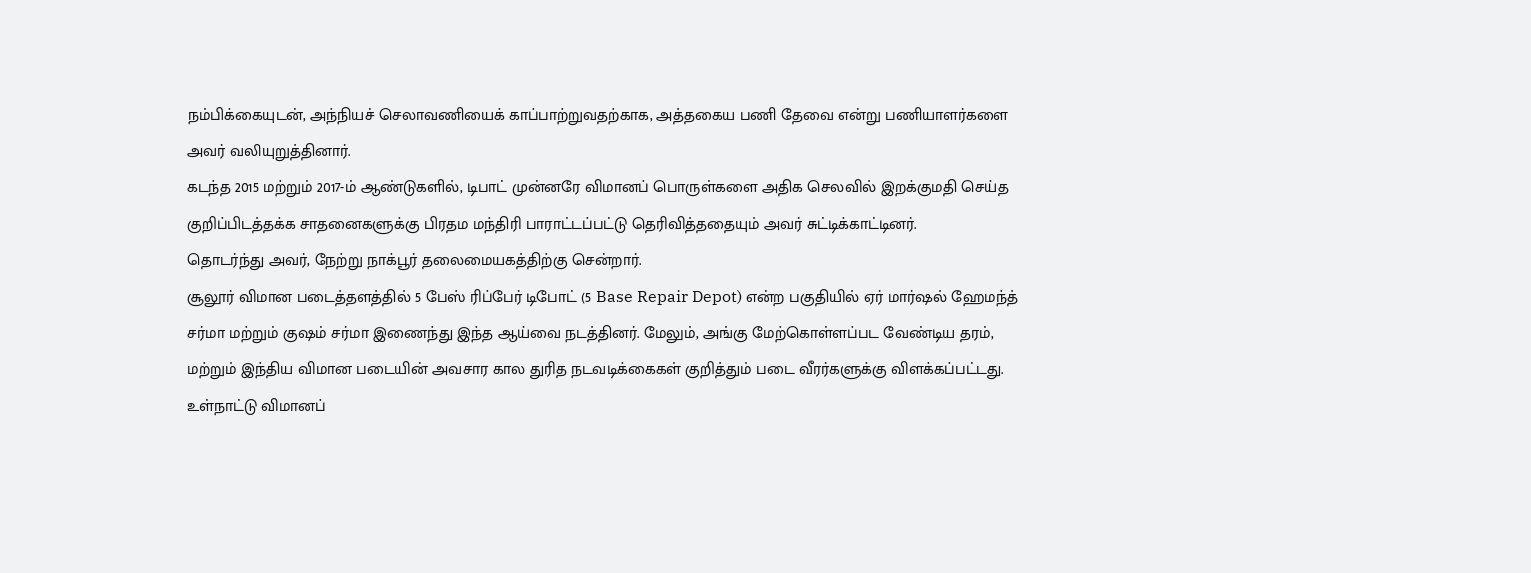நம்பிக்கையுடன், அந்நியச் செலாவணியைக் காப்பாற்றுவதற்காக, அத்தகைய பணி தேவை என்று பணியாளர்களை அவர் வலியுறுத்தினார்.
கடந்த 2015 மற்றும் 2017-ம் ஆண்டுகளில், டிபாட் முன்னரே விமானப் பொருள்களை அதிக செலவில் இறக்குமதி செய்த குறிப்பிடத்தக்க சாதனைகளுக்கு பிரதம மந்திரி பாராட்டப்பட்டு தெரிவித்ததையும் அவர் சுட்டிக்காட்டினர்.
தொடர்ந்து அவர், நேற்று நாக்பூர் தலைமையகத்திற்கு சென்றார்.
சூலூர் விமான படைத்தளத்தில் 5 பேஸ் ரிப்பேர் டிபோட் (5 Base Repair Depot) என்ற பகுதியில் ஏர் மார்ஷல் ஹேமந்த் சர்மா மற்றும் குஷம் சர்மா இணைந்து இந்த ஆய்வை நடத்தினர். மேலும், அங்கு மேற்கொள்ளப்பட வேண்டிய தரம், மற்றும் இந்திய விமான படையின் அவசார கால துரித நடவடிக்கைகள் குறித்தும் படை வீரர்களுக்கு விளக்கப்பட்டது.
உள்நாட்டு விமானப்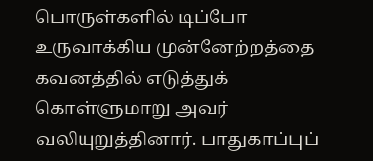பொருள்களில் டிப்போ உருவாக்கிய முன்னேற்றத்தை கவனத்தில் எடுத்துக் கொள்ளுமாறு அவர் வலியுறுத்தினார். பாதுகாப்புப்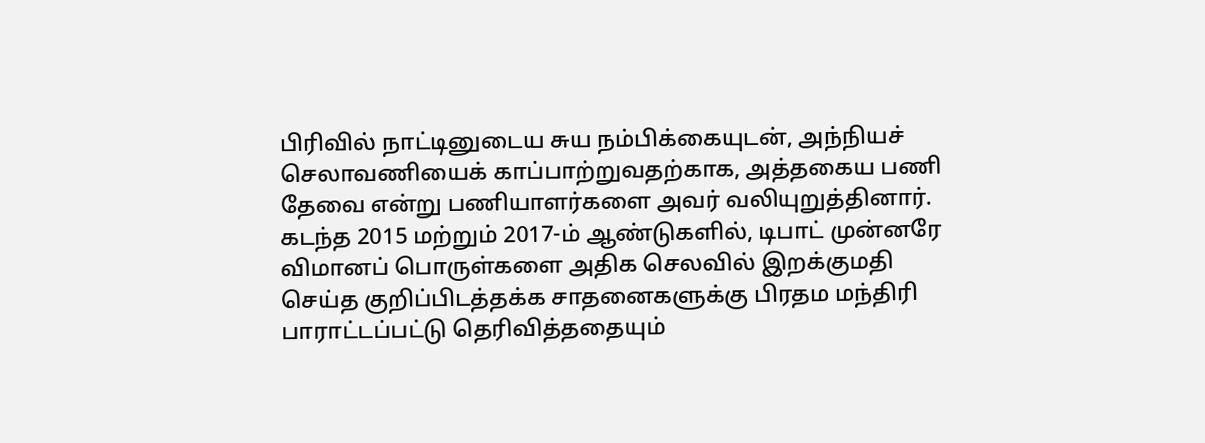பிரிவில் நாட்டினுடைய சுய நம்பிக்கையுடன், அந்நியச் செலாவணியைக் காப்பாற்றுவதற்காக, அத்தகைய பணி தேவை என்று பணியாளர்களை அவர் வலியுறுத்தினார்.
கடந்த 2015 மற்றும் 2017-ம் ஆண்டுகளில், டிபாட் முன்னரே விமானப் பொருள்களை அதிக செலவில் இறக்குமதி செய்த குறிப்பிடத்தக்க சாதனைகளுக்கு பிரதம மந்திரி பாராட்டப்பட்டு தெரிவித்ததையும்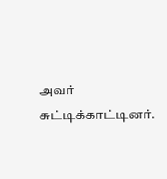அவர் சுட்டிக்காட்டினர்.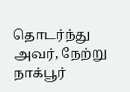தொடர்ந்து அவர், நேற்று நாக்பூர்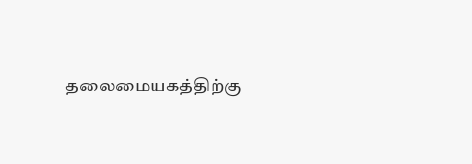தலைமையகத்திற்கு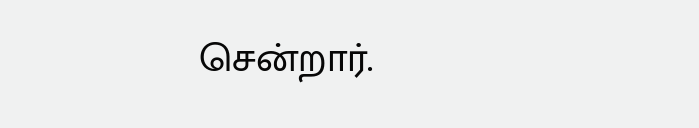சென்றார்.